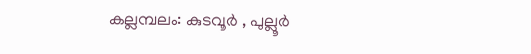കല്ലമ്പലം: കുടവൂർ , പുല്ലൂർ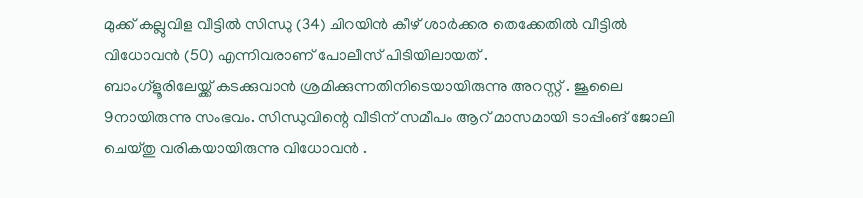മുക്ക് കല്ലുവിള വീട്ടിൽ സിന്ധു (34) ചിറയിൻ കീഴ് ശാർക്കര തെക്കേതിൽ വീട്ടിൽ വിധോവൻ (50) എന്നിവരാണ് പോലീസ് പിടിയിലായത് .
ബാംഗ്ളൂരിലേയ്ക്ക് കടക്കുവാൻ ശ്രമിക്കുന്നതിനിടെയായിരുന്നു അറസ്റ്റ് . ജൂലൈ 9നായിരുന്നു സംഭവം. സിന്ധുവിന്റെ വീടിന് സമീപം ആറ് മാസമായി ടാപ്പിംങ് ജോലി ചെയ്തു വരികയായിരുന്നു വിധോവൻ .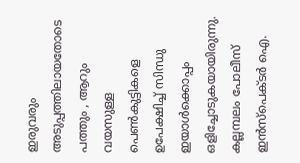ഇരുവരും അടുപ്പത്തിലായതോടെ പത്തും , ആറും വയസുള്ള പെൺകുട്ടികളെ ഉപേക്ഷിച്ച് സിന്ധു ഇയാൾക്കൊപ്പം ഒളിച്ചോടുകയായിരുന്നു.
കല്ലമ്പലം പോലീസ് ഇൻസ്പെക്ടർ ഐ.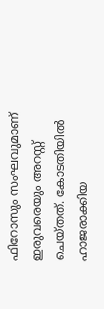ഫിറോസും സംഘവുമാണ് ഇരുവരെയും അറസ്റ്റ് ചെയ്തത്. കോടതിയിൽ ഹാജരാക്കിയ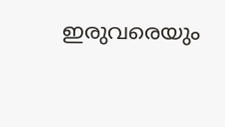ഇരുവരെയും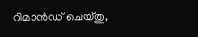റിമാൻഡ് ചെയ്തു,